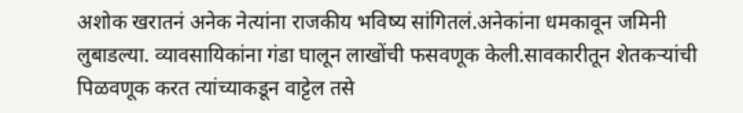अशोक खरातनं अनेक नेत्यांना राजकीय भविष्य सांगितलं.अनेकांना धमकावून जमिनी लुबाडल्या. व्यावसायिकांना गंडा घालून लाखोंची फसवणूक केली.सावकारीतून शेतकऱ्यांची पिळवणूक करत त्यांच्याकडून वाट्टेल तसे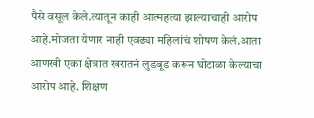पैसे वसूल केले.त्यातून काही आत्महत्या झाल्याचाही आरोप आहे.मोजता येणार नाही एवढ्या महिलांचं शोषण केलं.आता आणखी एका क्षेत्रात खरातनं लुडबूड करून घोटाळा केल्याचा आरोप आहे. शिक्षण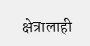क्षेत्रालाही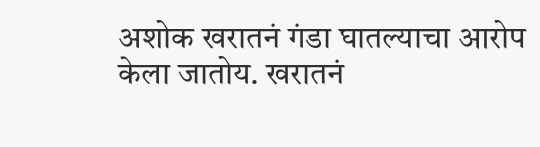अशोक खरातनं गंडा घातल्याचा आरोप केला जातोय. खरातनं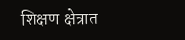शिक्षण क्षेत्रात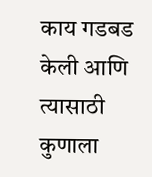काय गडबड केली आणि त्यासाठी कुणाला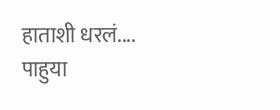हाताशी धरलं.... पाहुया